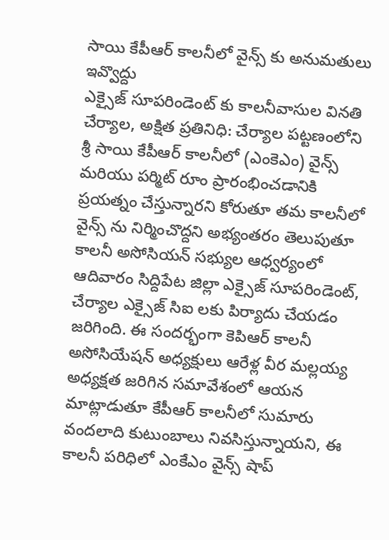సాయి కేపీఆర్ కాలనీలో వైన్స్ కు అనుమతులు ఇవ్వొద్దు
ఎక్సైజ్ సూపరిండెంట్ కు కాలనీవాసుల వినతి
చేర్యాల, అక్షిత ప్రతినిధి: చేర్యాల పట్టణంలోని శ్రీ సాయి కేపీఆర్ కాలనీలో (ఎంకెఎం) వైన్స్ మరియు పర్మిట్ రూం ప్రారంభించడానికి ప్రయత్నం చేస్తున్నారని కోరుతూ తమ కాలనీలో వైన్స్ ను నిర్మించొద్దని అభ్యంతరం తెలుపుతూ కాలనీ అసోసియన్ సభ్యుల ఆధ్వర్యంలో ఆదివారం సిద్దిపేట జిల్లా ఎక్సైజ్ సూపరిండెంట్, చేర్యాల ఎక్సైజ్ సిఐ లకు పిర్యాదు చేయడం జరిగింది. ఈ సందర్భంగా కెపిఆర్ కాలనీ అసోసియేషన్ అధ్యక్షులు ఆరేళ్ల వీర మల్లయ్య అధ్యక్షత జరిగిన సమావేశంలో ఆయన మాట్లాడుతూ కేపీఆర్ కాలనీలో సుమారు వందలాది కుటుంబాలు నివసిస్తున్నాయని, ఈ కాలనీ పరిధిలో ఎంకేఎం వైన్స్ షాప్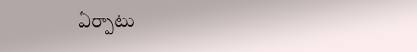ఏర్పాటు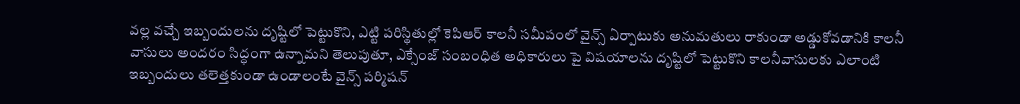వల్ల వచ్చే ఇబ్బందులను దృష్టిలో పెట్టుకొని, ఎట్టి పరిస్థితుల్లో కెపిఆర్ కాలనీ సమీపంలో వైన్స్ ఏర్పాటుకు అనుమతులు రాకుండా అడ్డుకోవడానికి కాలనీ వాసులు అందరం సిద్ధంగా ఉన్నామని తెలుపుతూ, ఎక్సేంజ్ సంబంధిత అధికారులు పై విషయాలను దృష్టిలో పెట్టుకొని కాలనీవాసులకు ఎలాంటి ఇబ్బందులు తలెత్తకుండా ఉండాలంటే వైన్స్ పర్మిషన్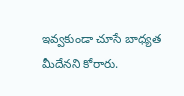ఇవ్వకుండా చూసే బాధ్యత మీదేనని కోరారు.